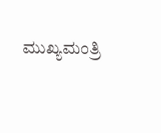ಮುಖ್ಯಮಂತ್ರಿ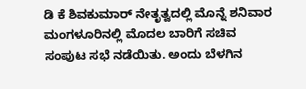ಡಿ ಕೆ ಶಿವಕುಮಾರ್ ನೇತೃತ್ವದಲ್ಲಿ ಮೊನ್ನೆ ಶನಿವಾರ ಮಂಗಳೂರಿನಲ್ಲಿ ಮೊದಲ ಬಾರಿಗೆ ಸಚಿವ ಸಂಪುಟ ಸಭೆ ನಡೆಯಿತು. ಅಂದು ಬೆಳಗಿನ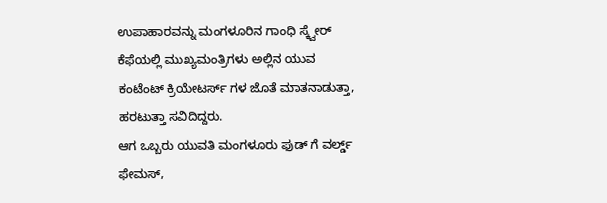ಉಪಾಹಾರವನ್ನು ಮಂಗಳೂರಿನ ಗಾಂಧಿ ಸ್ಕ್ವೇರ್ ಕೆಫೆಯಲ್ಲಿ ಮುಖ್ಯಮಂತ್ರಿಗಳು ಅಲ್ಲಿನ ಯುವ ಕಂಟೆಂಟ್ ಕ್ರಿಯೇಟರ್ಸ್ ಗಳ ಜೊತೆ ಮಾತನಾಡುತ್ತಾ, ಹರಟುತ್ತಾ ಸವಿದಿದ್ದರು.
ಆಗ ಒಬ್ಬರು ಯುವತಿ ಮಂಗಳೂರು ಫುಡ್ ಗೆ ವರ್ಲ್ಡ್ ಫೇಮಸ್,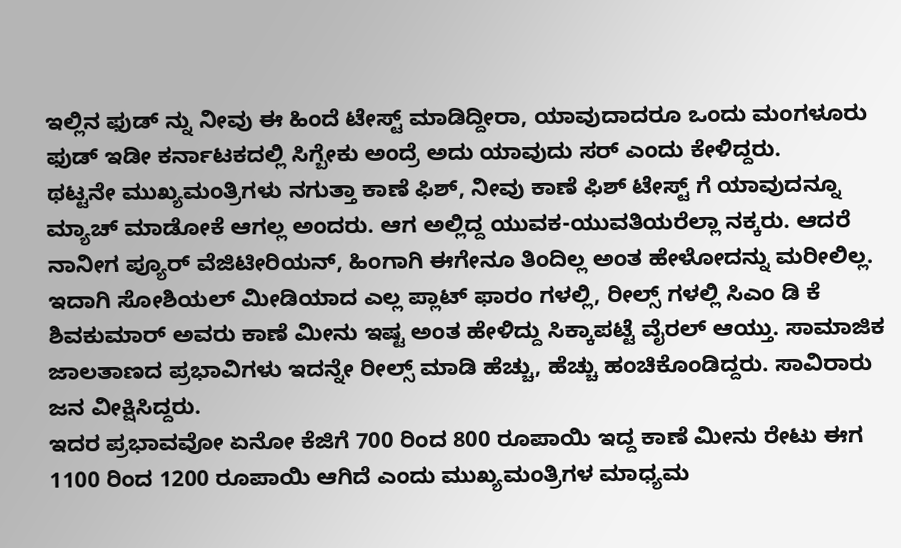ಇಲ್ಲಿನ ಫುಡ್ ನ್ನು ನೀವು ಈ ಹಿಂದೆ ಟೇಸ್ಟ್ ಮಾಡಿದ್ದೀರಾ, ಯಾವುದಾದರೂ ಒಂದು ಮಂಗಳೂರು ಫುಡ್ ಇಡೀ ಕರ್ನಾಟಕದಲ್ಲಿ ಸಿಗ್ಬೇಕು ಅಂದ್ರೆ ಅದು ಯಾವುದು ಸರ್ ಎಂದು ಕೇಳಿದ್ದರು.
ಥಟ್ಟನೇ ಮುಖ್ಯಮಂತ್ರಿಗಳು ನಗುತ್ತಾ ಕಾಣೆ ಫಿಶ್, ನೀವು ಕಾಣೆ ಫಿಶ್ ಟೇಸ್ಟ್ ಗೆ ಯಾವುದನ್ನೂ ಮ್ಯಾಚ್ ಮಾಡೋಕೆ ಆಗಲ್ಲ ಅಂದರು. ಆಗ ಅಲ್ಲಿದ್ದ ಯುವಕ-ಯುವತಿಯರೆಲ್ಲಾ ನಕ್ಕರು. ಆದರೆ ನಾನೀಗ ಪ್ಯೂರ್ ವೆಜಿಟೀರಿಯನ್, ಹಿಂಗಾಗಿ ಈಗೇನೂ ತಿಂದಿಲ್ಲ ಅಂತ ಹೇಳೋದನ್ನು ಮರೀಲಿಲ್ಲ.
ಇದಾಗಿ ಸೋಶಿಯಲ್ ಮೀಡಿಯಾದ ಎಲ್ಲ ಪ್ಲಾಟ್ ಫಾರಂ ಗಳಲ್ಲಿ, ರೀಲ್ಸ್ ಗಳಲ್ಲಿ ಸಿಎಂ ಡಿ ಕೆ ಶಿವಕುಮಾರ್ ಅವರು ಕಾಣೆ ಮೀನು ಇಷ್ಟ ಅಂತ ಹೇಳಿದ್ದು ಸಿಕ್ಕಾಪಟ್ಟೆ ವೈರಲ್ ಆಯ್ತು. ಸಾಮಾಜಿಕ ಜಾಲತಾಣದ ಪ್ರಭಾವಿಗಳು ಇದನ್ನೇ ರೀಲ್ಸ್ ಮಾಡಿ ಹೆಚ್ಚು, ಹೆಚ್ಚು ಹಂಚಿಕೊಂಡಿದ್ದರು. ಸಾವಿರಾರು ಜನ ವೀಕ್ಷಿಸಿದ್ದರು.
ಇದರ ಪ್ರಭಾವವೋ ಏನೋ ಕೆಜಿಗೆ 700 ರಿಂದ 800 ರೂಪಾಯಿ ಇದ್ದ ಕಾಣೆ ಮೀನು ರೇಟು ಈಗ 1100 ರಿಂದ 1200 ರೂಪಾಯಿ ಆಗಿದೆ ಎಂದು ಮುಖ್ಯಮಂತ್ರಿಗಳ ಮಾಧ್ಯಮ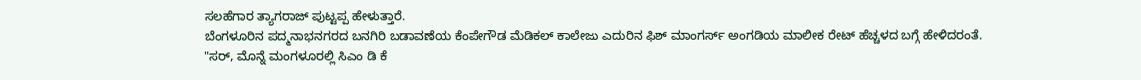ಸಲಹೆಗಾರ ತ್ಯಾಗರಾಜ್ ಪುಟ್ಟಪ್ಪ ಹೇಳುತ್ತಾರೆ.
ಬೆಂಗಳೂರಿನ ಪದ್ಮನಾಭನಗರದ ಬನಗಿರಿ ಬಡಾವಣೆಯ ಕೆಂಪೇಗೌಡ ಮೆಡಿಕಲ್ ಕಾಲೇಜು ಎದುರಿನ ಫಿಶ್ ಮಾಂಗರ್ಸ್ ಅಂಗಡಿಯ ಮಾಲೀಕ ರೇಟ್ ಹೆಚ್ಚಳದ ಬಗ್ಗೆ ಹೇಳಿದರಂತೆ.
"ಸರ್, ಮೊನ್ನೆ ಮಂಗಳೂರಲ್ಲಿ ಸಿಎಂ ಡಿ ಕೆ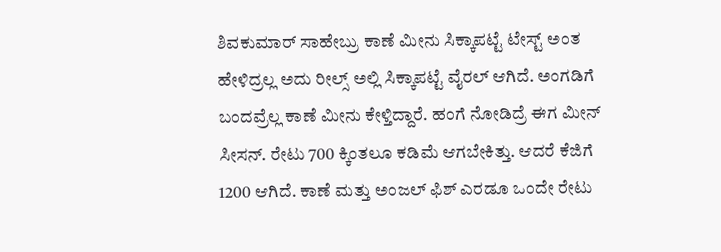ಶಿವಕುಮಾರ್ ಸಾಹೇಬ್ರು ಕಾಣೆ ಮೀನು ಸಿಕ್ಕಾಪಟ್ಟೆ ಟೇಸ್ಟ್ ಅಂತ ಹೇಳಿದ್ರಲ್ಲ ಅದು ರೀಲ್ಸ್ ಅಲ್ಲಿ ಸಿಕ್ಕಾಪಟ್ಟೆ ವೈರಲ್ ಆಗಿದೆ. ಅಂಗಡಿಗೆ ಬಂದವ್ರೆಲ್ಲ ಕಾಣೆ ಮೀನು ಕೇಳ್ತಿದ್ದಾರೆ. ಹಂಗೆ ನೋಡಿದ್ರೆ ಈಗ ಮೀನ್ ಸೀಸನ್. ರೇಟು 700 ಕ್ಕಿಂತಲೂ ಕಡಿಮೆ ಆಗಬೇಕಿತ್ತು. ಆದರೆ ಕೆಜಿಗೆ 1200 ಆಗಿದೆ. ಕಾಣೆ ಮತ್ತು ಅಂಜಲ್ ಫಿಶ್ ಎರಡೂ ಒಂದೇ ರೇಟು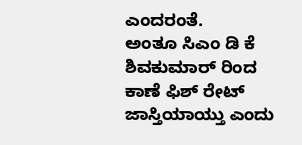ಎಂದರಂತೆ.
ಅಂತೂ ಸಿಎಂ ಡಿ ಕೆ ಶಿವಕುಮಾರ್ ರಿಂದ ಕಾಣೆ ಫಿಶ್ ರೇಟ್ ಜಾಸ್ತಿಯಾಯ್ತು ಎಂದು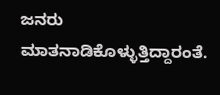ಜನರು ಮಾತನಾಡಿಕೊಳ್ಳುತ್ತಿದ್ದಾರಂತೆ.